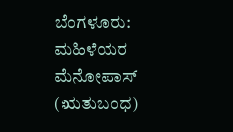ಬೆಂಗಳೂರು: ಮಹಿಳೆಯರ ಮೆನೋಪಾಸ್ (ಋತುಬಂಧ)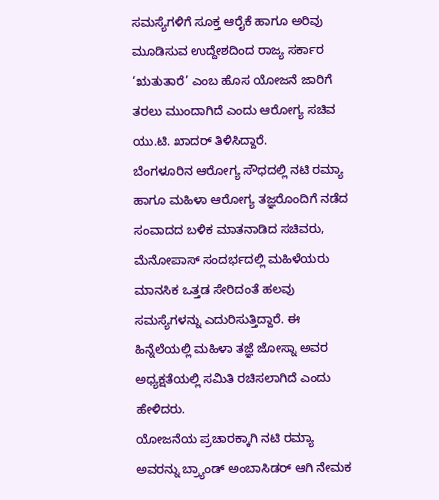ಸಮಸ್ಯೆಗಳಿಗೆ ಸೂಕ್ತ ಆರೈಕೆ ಹಾಗೂ ಅರಿವು ಮೂಡಿಸುವ ಉದ್ದೇಶದಿಂದ ರಾಜ್ಯ ಸರ್ಕಾರ ‘ಋತುತಾರೆ’ ಎಂಬ ಹೊಸ ಯೋಜನೆ ಜಾರಿಗೆ ತರಲು ಮುಂದಾಗಿದೆ ಎಂದು ಆರೋಗ್ಯ ಸಚಿವ ಯು.ಟಿ. ಖಾದರ್ ತಿಳಿಸಿದ್ದಾರೆ.
ಬೆಂಗಳೂರಿನ ಆರೋಗ್ಯ ಸೌಧದಲ್ಲಿ ನಟಿ ರಮ್ಯಾ ಹಾಗೂ ಮಹಿಳಾ ಆರೋಗ್ಯ ತಜ್ಞರೊಂದಿಗೆ ನಡೆದ ಸಂವಾದದ ಬಳಿಕ ಮಾತನಾಡಿದ ಸಚಿವರು, ಮೆನೋಪಾಸ್ ಸಂದರ್ಭದಲ್ಲಿ ಮಹಿಳೆಯರು ಮಾನಸಿಕ ಒತ್ತಡ ಸೇರಿದಂತೆ ಹಲವು ಸಮಸ್ಯೆಗಳನ್ನು ಎದುರಿಸುತ್ತಿದ್ದಾರೆ. ಈ ಹಿನ್ನೆಲೆಯಲ್ಲಿ ಮಹಿಳಾ ತಜ್ಞೆ ಜೋಸ್ನಾ ಅವರ ಅಧ್ಯಕ್ಷತೆಯಲ್ಲಿ ಸಮಿತಿ ರಚಿಸಲಾಗಿದೆ ಎಂದು ಹೇಳಿದರು.
ಯೋಜನೆಯ ಪ್ರಚಾರಕ್ಕಾಗಿ ನಟಿ ರಮ್ಯಾ ಅವರನ್ನು ಬ್ರ್ಯಾಂಡ್ ಅಂಬಾಸಿಡರ್ ಆಗಿ ನೇಮಕ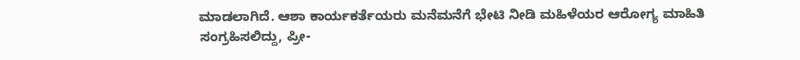ಮಾಡಲಾಗಿದೆ. ಆಶಾ ಕಾರ್ಯಕರ್ತೆಯರು ಮನೆಮನೆಗೆ ಭೇಟಿ ನೀಡಿ ಮಹಿಳೆಯರ ಆರೋಗ್ಯ ಮಾಹಿತಿ ಸಂಗ್ರಹಿಸಲಿದ್ದು, ಪ್ರೀ-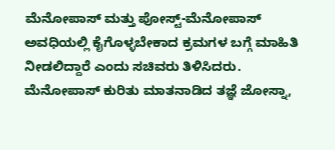ಮೆನೋಪಾಸ್ ಮತ್ತು ಪೋಸ್ಟ್-ಮೆನೋಪಾಸ್ ಅವಧಿಯಲ್ಲಿ ಕೈಗೊಳ್ಳಬೇಕಾದ ಕ್ರಮಗಳ ಬಗ್ಗೆ ಮಾಹಿತಿ ನೀಡಲಿದ್ದಾರೆ ಎಂದು ಸಚಿವರು ತಿಳಿಸಿದರು.
ಮೆನೋಪಾಸ್ ಕುರಿತು ಮಾತನಾಡಿದ ತಜ್ಞೆ ಜೋಸ್ನಾ,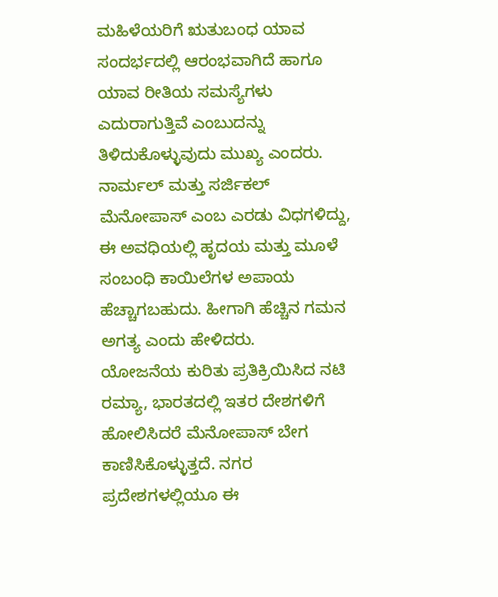ಮಹಿಳೆಯರಿಗೆ ಋತುಬಂಧ ಯಾವ ಸಂದರ್ಭದಲ್ಲಿ ಆರಂಭವಾಗಿದೆ ಹಾಗೂ ಯಾವ ರೀತಿಯ ಸಮಸ್ಯೆಗಳು ಎದುರಾಗುತ್ತಿವೆ ಎಂಬುದನ್ನು ತಿಳಿದುಕೊಳ್ಳುವುದು ಮುಖ್ಯ ಎಂದರು. ನಾರ್ಮಲ್ ಮತ್ತು ಸರ್ಜಿಕಲ್ ಮೆನೋಪಾಸ್ ಎಂಬ ಎರಡು ವಿಧಗಳಿದ್ದು, ಈ ಅವಧಿಯಲ್ಲಿ ಹೃದಯ ಮತ್ತು ಮೂಳೆ ಸಂಬಂಧಿ ಕಾಯಿಲೆಗಳ ಅಪಾಯ ಹೆಚ್ಚಾಗಬಹುದು. ಹೀಗಾಗಿ ಹೆಚ್ಚಿನ ಗಮನ ಅಗತ್ಯ ಎಂದು ಹೇಳಿದರು.
ಯೋಜನೆಯ ಕುರಿತು ಪ್ರತಿಕ್ರಿಯಿಸಿದ ನಟಿ ರಮ್ಯಾ, ಭಾರತದಲ್ಲಿ ಇತರ ದೇಶಗಳಿಗೆ ಹೋಲಿಸಿದರೆ ಮೆನೋಪಾಸ್ ಬೇಗ ಕಾಣಿಸಿಕೊಳ್ಳುತ್ತದೆ. ನಗರ ಪ್ರದೇಶಗಳಲ್ಲಿಯೂ ಈ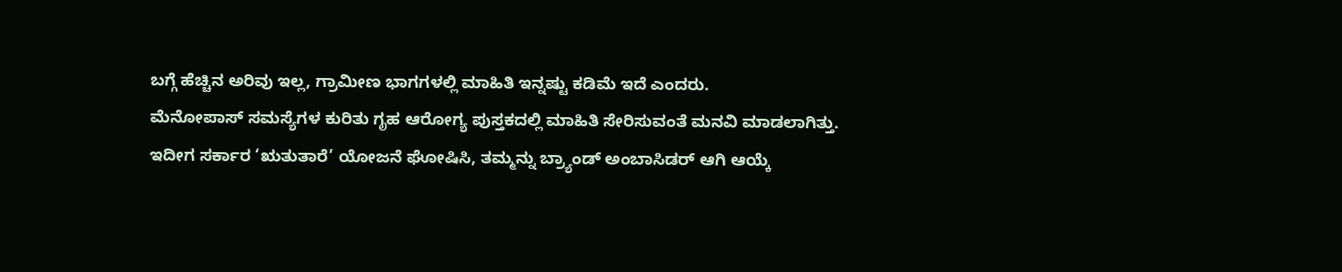ಬಗ್ಗೆ ಹೆಚ್ಚಿನ ಅರಿವು ಇಲ್ಲ, ಗ್ರಾಮೀಣ ಭಾಗಗಳಲ್ಲಿ ಮಾಹಿತಿ ಇನ್ನಷ್ಟು ಕಡಿಮೆ ಇದೆ ಎಂದರು.
ಮೆನೋಪಾಸ್ ಸಮಸ್ಯೆಗಳ ಕುರಿತು ಗೃಹ ಆರೋಗ್ಯ ಪುಸ್ತಕದಲ್ಲಿ ಮಾಹಿತಿ ಸೇರಿಸುವಂತೆ ಮನವಿ ಮಾಡಲಾಗಿತ್ತು. ಇದೀಗ ಸರ್ಕಾರ ‘ಋತುತಾರೆ’ ಯೋಜನೆ ಘೋಷಿಸಿ, ತಮ್ಮನ್ನು ಬ್ರ್ಯಾಂಡ್ ಅಂಬಾಸಿಡರ್ ಆಗಿ ಆಯ್ಕೆ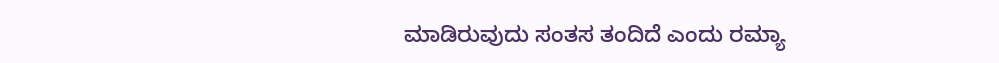ಮಾಡಿರುವುದು ಸಂತಸ ತಂದಿದೆ ಎಂದು ರಮ್ಯಾ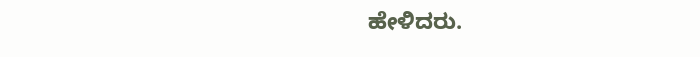ಹೇಳಿದರು.